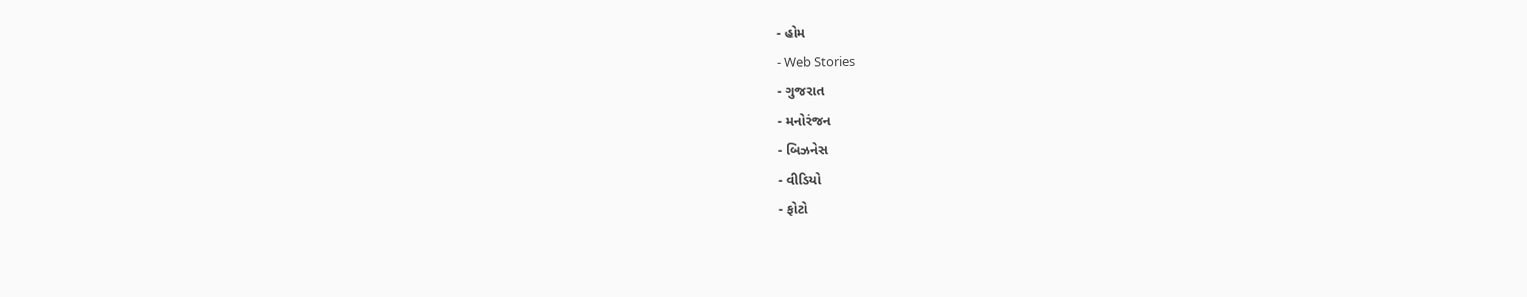- હોમ
- Web Stories
- ગુજરાત
- મનોરંજન
- બિઝનેસ
- વીડિયો
- ફોટો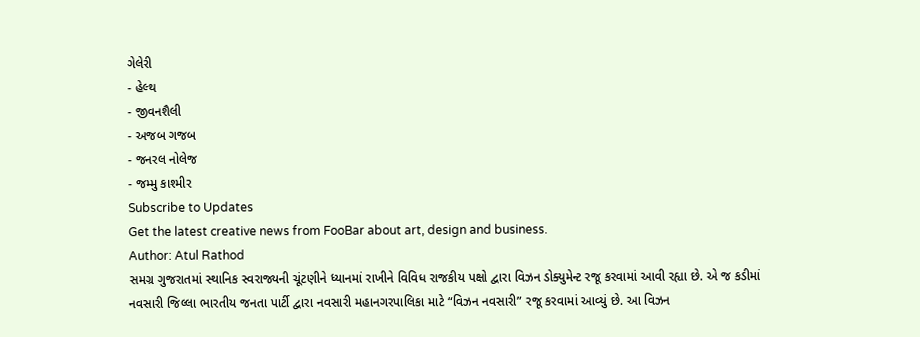ગેલેરી
- હેલ્થ
- જીવનશૈલી
- અજબ ગજબ
- જનરલ નોલેજ
- જમ્મુ કાશ્મીર
Subscribe to Updates
Get the latest creative news from FooBar about art, design and business.
Author: Atul Rathod
સમગ્ર ગુજરાતમાં સ્થાનિક સ્વરાજ્યની ચૂંટણીને ધ્યાનમાં રાખીને વિવિધ રાજકીય પક્ષો દ્વારા વિઝન ડોક્યુમેન્ટ રજૂ કરવામાં આવી રહ્યા છે. એ જ કડીમાં નવસારી જિલ્લા ભારતીય જનતા પાર્ટી દ્વારા નવસારી મહાનગરપાલિકા માટે “વિઝન નવસારી” રજૂ કરવામાં આવ્યું છે. આ વિઝન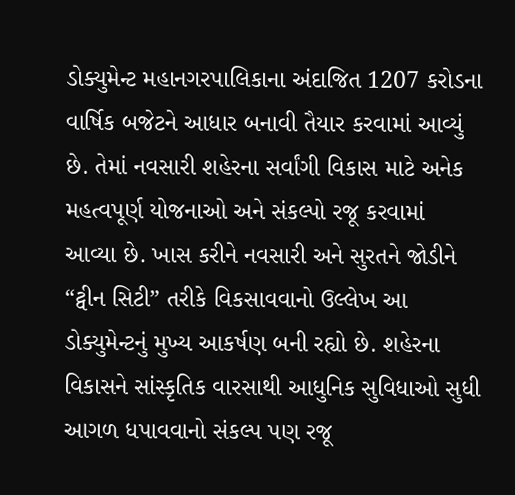ડોક્યુમેન્ટ મહાનગરપાલિકાના અંદાજિત 1207 કરોડના વાર્ષિક બજેટને આધાર બનાવી તૈયાર કરવામાં આવ્યું છે. તેમાં નવસારી શહેરના સર્વાંગી વિકાસ માટે અનેક મહત્વપૂર્ણ યોજનાઓ અને સંકલ્પો રજૂ કરવામાં આવ્યા છે. ખાસ કરીને નવસારી અને સુરતને જોડીને “ટ્વીન સિટી” તરીકે વિકસાવવાનો ઉલ્લેખ આ ડોક્યુમેન્ટનું મુખ્ય આકર્ષણ બની રહ્યો છે. શહેરના વિકાસને સાંસ્કૃતિક વારસાથી આધુનિક સુવિધાઓ સુધી આગળ ધપાવવાનો સંકલ્પ પણ રજૂ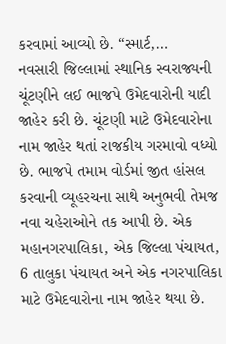કરવામાં આવ્યો છે. “સ્માર્ટ,…
નવસારી જિલ્લામાં સ્થાનિક સ્વરાજ્યની ચૂંટણીને લઈ ભાજપે ઉમેદવારોની યાદી જાહેર કરી છે. ચૂંટણી માટે ઉમેદવારોના નામ જાહેર થતાં રાજકીય ગરમાવો વધ્યો છે. ભાજપે તમામ વોર્ડમાં જીત હાંસલ કરવાની વ્યૂહરચના સાથે અનુભવી તેમજ નવા ચહેરાઓને તક આપી છે. એક મહાનગરપાલિકા, એક જિલ્લા પંચાયત, 6 તાલુકા પંચાયત અને એક નગરપાલિકા માટે ઉમેદવારોના નામ જાહેર થયા છે.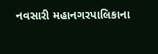નવસારી મહાનગરપાલિકાના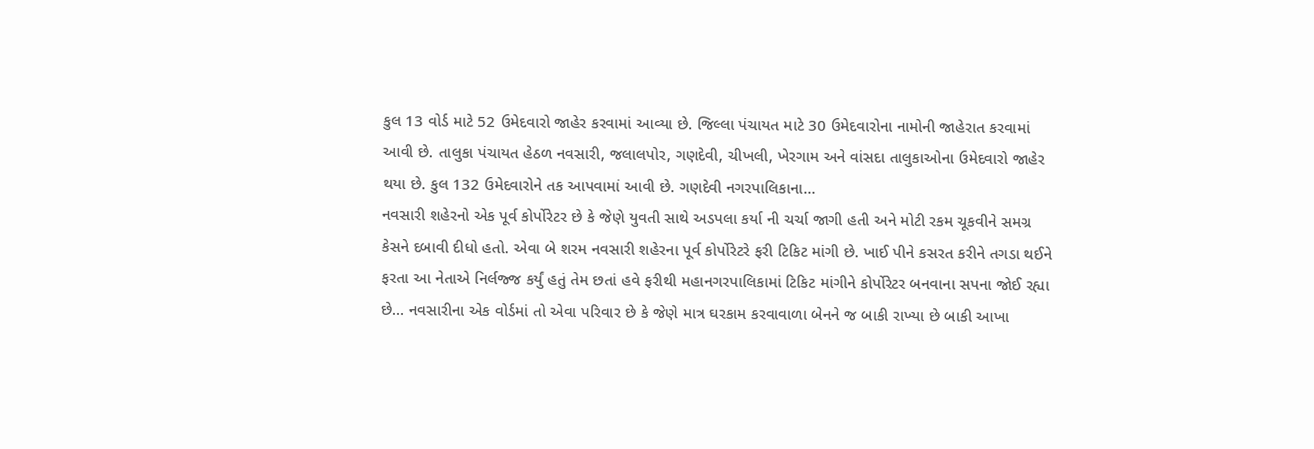કુલ 13 વોર્ડ માટે 52 ઉમેદવારો જાહેર કરવામાં આવ્યા છે. જિલ્લા પંચાયત માટે 30 ઉમેદવારોના નામોની જાહેરાત કરવામાં આવી છે. તાલુકા પંચાયત હેઠળ નવસારી, જલાલપોર, ગણદેવી, ચીખલી, ખેરગામ અને વાંસદા તાલુકાઓના ઉમેદવારો જાહેર થયા છે. કુલ 132 ઉમેદવારોને તક આપવામાં આવી છે. ગણદેવી નગરપાલિકાના…
નવસારી શહેરનો એક પૂર્વ કોર્પોરેટર છે કે જેણે યુવતી સાથે અડપલા કર્યા ની ચર્ચા જાગી હતી અને મોટી રકમ ચૂકવીને સમગ્ર કેસને દબાવી દીધો હતો. એવા બે શરમ નવસારી શહેરના પૂર્વ કોર્પોરેટરે ફરી ટિકિટ માંગી છે. ખાઈ પીને કસરત કરીને તગડા થઈને ફરતા આ નેતાએ નિર્લજ્જ કર્યું હતું તેમ છતાં હવે ફરીથી મહાનગરપાલિકામાં ટિકિટ માંગીને કોર્પોરેટર બનવાના સપના જોઈ રહ્યા છે… નવસારીના એક વોર્ડમાં તો એવા પરિવાર છે કે જેણે માત્ર ઘરકામ કરવાવાળા બેનને જ બાકી રાખ્યા છે બાકી આખા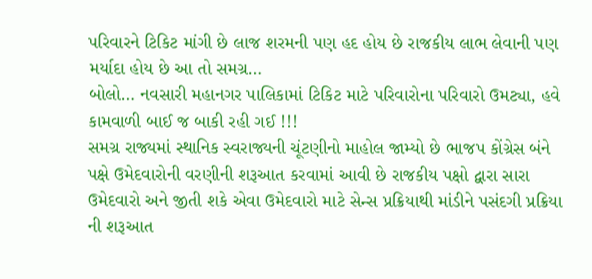પરિવારને ટિકિટ માંગી છે લાજ શરમની પણ હદ હોય છે રાજકીય લાભ લેવાની પણ મર્યાદા હોય છે આ તો સમગ્ર…
બોલો… નવસારી મહાનગર પાલિકામાં ટિકિટ માટે પરિવારોના પરિવારો ઉમટ્યા, હવે કામવાળી બાઈ જ બાકી રહી ગઈ !!!
સમગ્ર રાજ્યમાં સ્થાનિક સ્વરાજ્યની ચૂંટણીનો માહોલ જામ્યો છે ભાજપ કોંગ્રેસ બંને પક્ષે ઉમેદવારોની વરણીની શરૂઆત કરવામાં આવી છે રાજકીય પક્ષો દ્વારા સારા ઉમેદવારો અને જીતી શકે એવા ઉમેદવારો માટે સેન્સ પ્રક્રિયાથી માંડીને પસંદગી પ્રક્રિયા ની શરૂઆત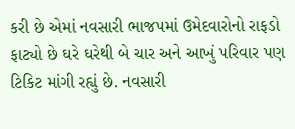કરી છે એમાં નવસારી ભાજપમાં ઉમેદવારોનો રાફડો ફાટ્યો છે ઘરે ઘરેથી બે ચાર અને આખું પરિવાર પણ ટિકિટ માંગી રહ્યું છે. નવસારી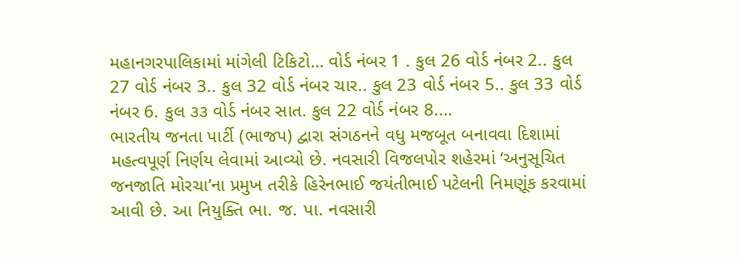મહાનગરપાલિકામાં માંગેલી ટિકિટો… વોર્ડ નંબર 1 . કુલ 26 વોર્ડ નંબર 2.. કુલ 27 વોર્ડ નંબર 3.. કુલ 32 વોર્ડ નંબર ચાર.. કુલ 23 વોર્ડ નંબર 5.. કુલ 33 વોર્ડ નંબર 6. કુલ ૩૩ વોર્ડ નંબર સાત. કુલ 22 વોર્ડ નંબર 8.…
ભારતીય જનતા પાર્ટી (ભાજપ) દ્વારા સંગઠનને વધુ મજબૂત બનાવવા દિશામાં મહત્વપૂર્ણ નિર્ણય લેવામાં આવ્યો છે. નવસારી વિજલપોર શહેરમાં ‘અનુસૂચિત જનજાતિ મોરચા’ના પ્રમુખ તરીકે હિરેનભાઈ જયંતીભાઈ પટેલની નિમણૂંક કરવામાં આવી છે. આ નિયુક્તિ ભા. જ. પા. નવસારી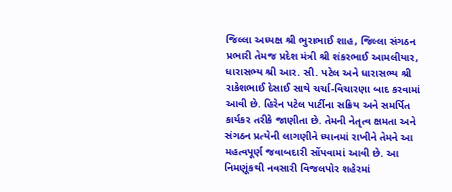જિલ્લા અધ્યક્ષ શ્રી ભુરાભાઈ શાહ, જિલ્લા સંગઠન પ્રભારી તેમજ પ્રદેશ મંત્રી શ્રી શંકરભાઈ આમલીયાર, ધારાસભ્ય શ્રી આર. સી. પટેલ અને ધારાસભ્ય શ્રી રાકેશભાઈ દેસાઈ સાથે ચર્ચા-વિચારણા બાદ કરવામાં આવી છે. હિરેન પટેલ પાર્ટીના સક્રિય અને સમર્પિત કાર્યકર તરીકે જાણીતા છે. તેમની નેતૃત્વ ક્ષમતા અને સંગઠન પ્રત્યેની લાગણીને ધ્યાનમાં રાખીને તેમને આ મહત્વપૂર્ણ જવાબદારી સોંપવામાં આવી છે. આ નિમણૂંકથી નવસારી વિજલપોર શહેરમાં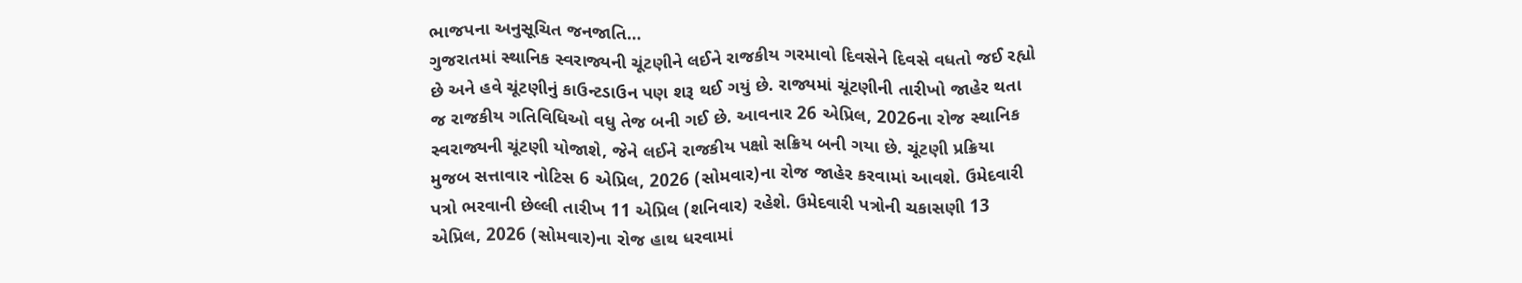ભાજપના અનુસૂચિત જનજાતિ…
ગુજરાતમાં સ્થાનિક સ્વરાજ્યની ચૂંટણીને લઈને રાજકીય ગરમાવો દિવસેને દિવસે વધતો જઈ રહ્યો છે અને હવે ચૂંટણીનું કાઉન્ટડાઉન પણ શરૂ થઈ ગયું છે. રાજ્યમાં ચૂંટણીની તારીખો જાહેર થતા જ રાજકીય ગતિવિધિઓ વધુ તેજ બની ગઈ છે. આવનાર 26 એપ્રિલ, 2026ના રોજ સ્થાનિક સ્વરાજ્યની ચૂંટણી યોજાશે, જેને લઈને રાજકીય પક્ષો સક્રિય બની ગયા છે. ચૂંટણી પ્રક્રિયા મુજબ સત્તાવાર નોટિસ 6 એપ્રિલ, 2026 (સોમવાર)ના રોજ જાહેર કરવામાં આવશે. ઉમેદવારી પત્રો ભરવાની છેલ્લી તારીખ 11 એપ્રિલ (શનિવાર) રહેશે. ઉમેદવારી પત્રોની ચકાસણી 13 એપ્રિલ, 2026 (સોમવાર)ના રોજ હાથ ધરવામાં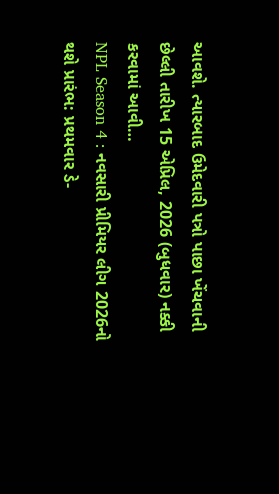આવશે. ત્યારબાદ ઉમેદવારી પત્રો પાછા ખેંચવાની છેલ્લી તારીખ 15 એપ્રિલ, 2026 (બુધવાર) નક્કી કરવામાં આવી…
NPL Season 4 : નવસારી પ્રીમિયર લીગ 2026નો થશે પ્રારંભ: પ્રથમવાર ડે-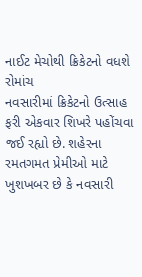નાઈટ મેચોથી ક્રિકેટનો વધશે રોમાંચ
નવસારીમાં ક્રિકેટનો ઉત્સાહ ફરી એકવાર શિખરે પહોંચવા જઈ રહ્યો છે. શહેરના રમતગમત પ્રેમીઓ માટે ખુશખબર છે કે નવસારી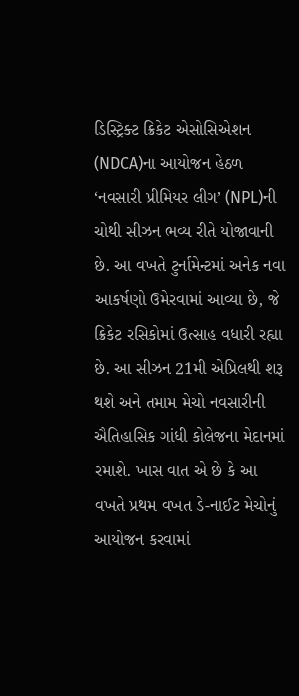ડિસ્ટ્રિક્ટ ક્રિકેટ એસોસિએશન (NDCA)ના આયોજન હેઠળ ‘નવસારી પ્રીમિયર લીગ’ (NPL)ની ચોથી સીઝન ભવ્ય રીતે યોજાવાની છે. આ વખતે ટુર્નામેન્ટમાં અનેક નવા આકર્ષણો ઉમેરવામાં આવ્યા છે, જે ક્રિકેટ રસિકોમાં ઉત્સાહ વધારી રહ્યા છે. આ સીઝન 21મી એપ્રિલથી શરૂ થશે અને તમામ મેચો નવસારીની ઐતિહાસિક ગાંધી કોલેજના મેદાનમાં રમાશે. ખાસ વાત એ છે કે આ વખતે પ્રથમ વખત ડે-નાઈટ મેચોનું આયોજન કરવામાં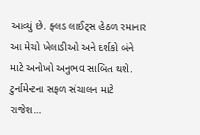આવ્યું છે. ફ્લડ લાઈટ્સ હેઠળ રમાનાર આ મેચો ખેલાડીઓ અને દર્શકો બંને માટે અનોખો અનુભવ સાબિત થશે. ટુર્નામેન્ટના સફળ સંચાલન માટે રાજેશ…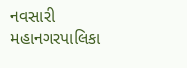નવસારી મહાનગરપાલિકા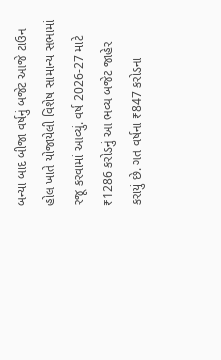બન્યા બાદ બીજા વર્ષનું બજેટ આજે ટાઉન હોલ ખાતે યોજાયેલી વિશેષ સામાન્ય સભામાં રજૂ કરવામાં આવ્યું. વર્ષ 2026-27 માટે ₹1286 કરોડનું આ ભવ્ય બજેટ જાહેર કરાયું છે. ગત વર્ષના ₹847 કરોડના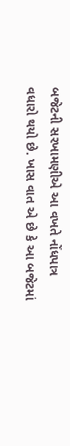બજેટની સરખામણીએ આ વખતે નોંધપાત્ર વધારો થયો છે. ખાસ વાત એ છે કે આ બજેટમાં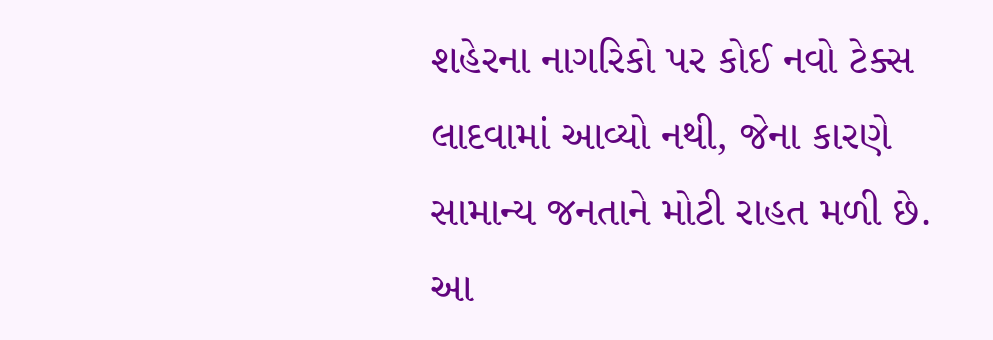શહેરના નાગરિકો પર કોઈ નવો ટેક્સ લાદવામાં આવ્યો નથી, જેના કારણે સામાન્ય જનતાને મોટી રાહત મળી છે. આ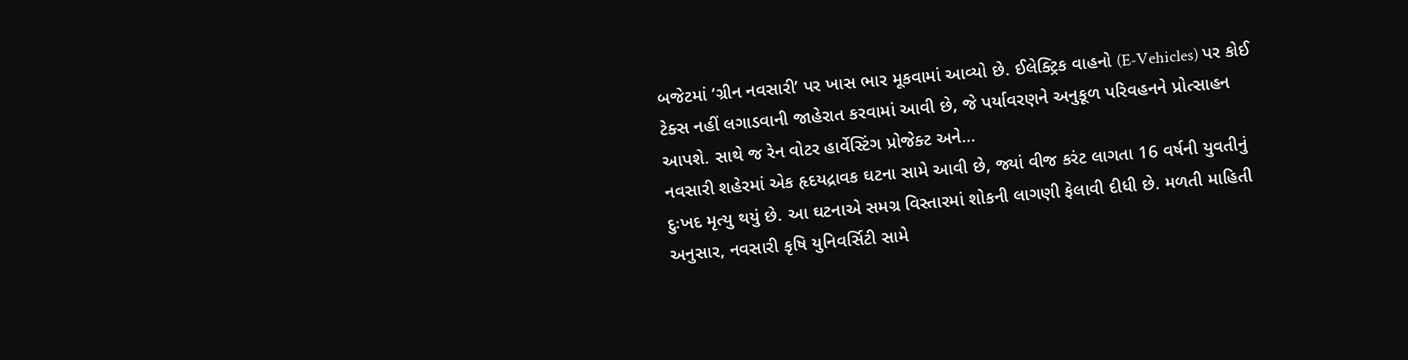બજેટમાં ‘ગ્રીન નવસારી’ પર ખાસ ભાર મૂકવામાં આવ્યો છે. ઈલેક્ટ્રિક વાહનો (E-Vehicles) પર કોઈ ટેક્સ નહીં લગાડવાની જાહેરાત કરવામાં આવી છે, જે પર્યાવરણને અનુકૂળ પરિવહનને પ્રોત્સાહન આપશે. સાથે જ રેન વોટર હાર્વેસ્ટિંગ પ્રોજેક્ટ અને…
નવસારી શહેરમાં એક હૃદયદ્રાવક ઘટના સામે આવી છે, જ્યાં વીજ કરંટ લાગતા 16 વર્ષની યુવતીનું દુઃખદ મૃત્યુ થયું છે. આ ઘટનાએ સમગ્ર વિસ્તારમાં શોકની લાગણી ફેલાવી દીધી છે. મળતી માહિતી અનુસાર, નવસારી કૃષિ યુનિવર્સિટી સામે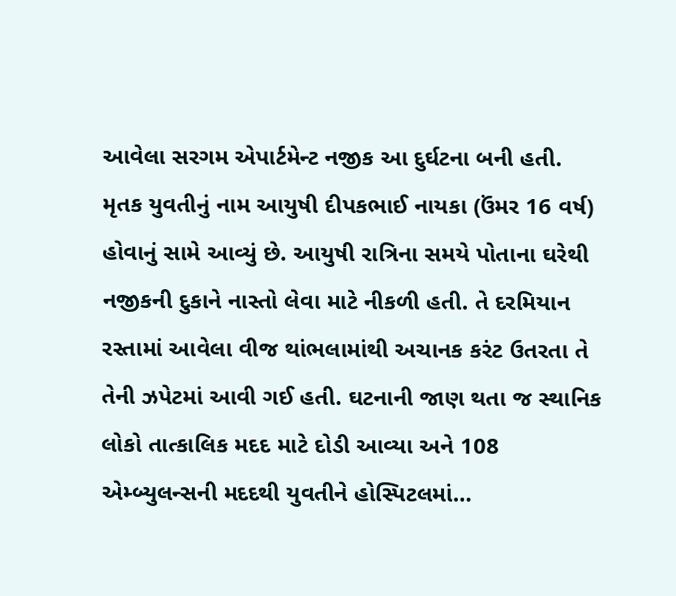આવેલા સરગમ એપાર્ટમેન્ટ નજીક આ દુર્ઘટના બની હતી. મૃતક યુવતીનું નામ આયુષી દીપકભાઈ નાયકા (ઉંમર 16 વર્ષ) હોવાનું સામે આવ્યું છે. આયુષી રાત્રિના સમયે પોતાના ઘરેથી નજીકની દુકાને નાસ્તો લેવા માટે નીકળી હતી. તે દરમિયાન રસ્તામાં આવેલા વીજ થાંભલામાંથી અચાનક કરંટ ઉતરતા તે તેની ઝપેટમાં આવી ગઈ હતી. ઘટનાની જાણ થતા જ સ્થાનિક લોકો તાત્કાલિક મદદ માટે દોડી આવ્યા અને 108 એમ્બ્યુલન્સની મદદથી યુવતીને હોસ્પિટલમાં…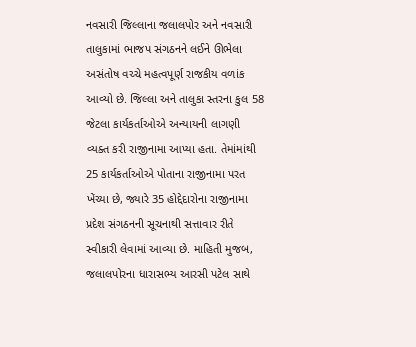નવસારી જિલ્લાના જલાલપોર અને નવસારી તાલુકામાં ભાજપ સંગઠનને લઈને ઊભેલા અસંતોષ વચ્ચે મહત્વપૂર્ણ રાજકીય વળાંક આવ્યો છે. જિલ્લા અને તાલુકા સ્તરના કુલ 58 જેટલા કાર્યકર્તાઓએ અન્યાયની લાગણી વ્યક્ત કરી રાજીનામા આપ્યા હતા. તેમાંમાંથી 25 કાર્યકર્તાઓએ પોતાના રાજીનામા પરત ખેંચ્યા છે, જ્યારે 35 હોદ્દેદારોના રાજીનામા પ્રદેશ સંગઠનની સૂચનાથી સત્તાવાર રીતે સ્વીકારી લેવામાં આવ્યા છે. માહિતી મુજબ, જલાલપોરના ધારાસભ્ય આરસી પટેલ સાથે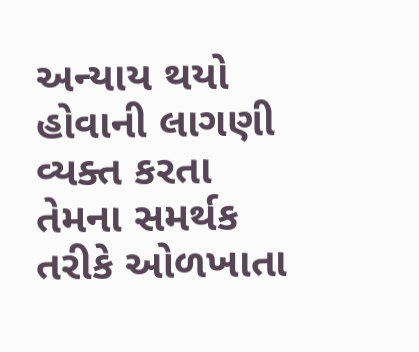અન્યાય થયો હોવાની લાગણી વ્યક્ત કરતા તેમના સમર્થક તરીકે ઓળખાતા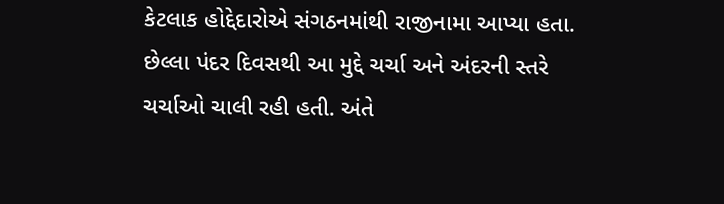કેટલાક હોદ્દેદારોએ સંગઠનમાંથી રાજીનામા આપ્યા હતા. છેલ્લા પંદર દિવસથી આ મુદ્દે ચર્ચા અને અંદરની સ્તરે ચર્ચાઓ ચાલી રહી હતી. અંતે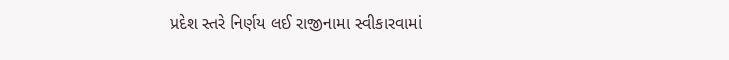પ્રદેશ સ્તરે નિર્ણય લઈ રાજીનામા સ્વીકારવામાં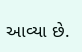આવ્યા છે.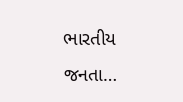ભારતીય જનતા…